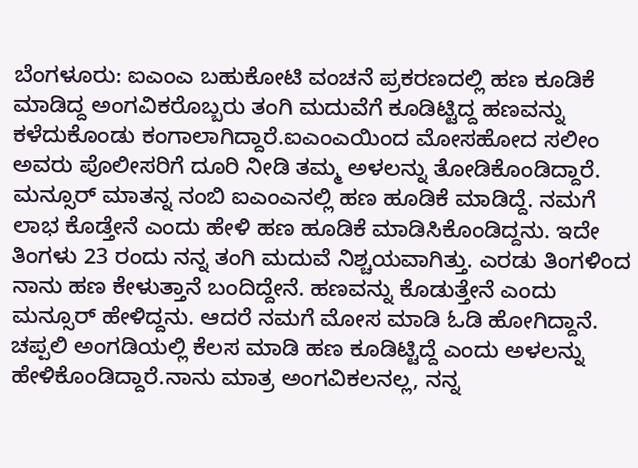ಬೆಂಗಳೂರು: ಐಎಂಎ ಬಹುಕೋಟಿ ವಂಚನೆ ಪ್ರಕರಣದಲ್ಲಿ ಹಣ ಕೂಡಿಕೆ ಮಾಡಿದ್ದ ಅಂಗವಿಕರೊಬ್ಬರು ತಂಗಿ ಮದುವೆಗೆ ಕೂಡಿಟ್ಟಿದ್ದ ಹಣವನ್ನು ಕಳೆದುಕೊಂಡು ಕಂಗಾಲಾಗಿದ್ದಾರೆ.ಐಎಂಎಯಿಂದ ಮೋಸಹೋದ ಸಲೀಂ ಅವರು ಪೊಲೀಸರಿಗೆ ದೂರಿ ನೀಡಿ ತಮ್ಮ ಅಳಲನ್ನು ತೋಡಿಕೊಂಡಿದ್ದಾರೆ. ಮನ್ಸೂರ್ ಮಾತನ್ನ ನಂಬಿ ಐಎಂಎನಲ್ಲಿ ಹಣ ಹೂಡಿಕೆ ಮಾಡಿದ್ದೆ. ನಮಗೆ ಲಾಭ ಕೊಡ್ತೇನೆ ಎಂದು ಹೇಳಿ ಹಣ ಹೂಡಿಕೆ ಮಾಡಿಸಿಕೊಂಡಿದ್ದನು. ಇದೇ ತಿಂಗಳು 23 ರಂದು ನನ್ನ ತಂಗಿ ಮದುವೆ ನಿಶ್ಚಯವಾಗಿತ್ತು. ಎರಡು ತಿಂಗಳಿಂದ ನಾನು ಹಣ ಕೇಳುತ್ತಾನೆ ಬಂದಿದ್ದೇನೆ. ಹಣವನ್ನು ಕೊಡುತ್ತೇನೆ ಎಂದು ಮನ್ಸೂರ್ ಹೇಳಿದ್ದನು. ಆದರೆ ನಮಗೆ ಮೋಸ ಮಾಡಿ ಓಡಿ ಹೋಗಿದ್ದಾನೆ. ಚಪ್ಪಲಿ ಅಂಗಡಿಯಲ್ಲಿ ಕೆಲಸ ಮಾಡಿ ಹಣ ಕೂಡಿಟ್ಟಿದ್ದೆ ಎಂದು ಅಳಲನ್ನು ಹೇಳಿಕೊಂಡಿದ್ದಾರೆ.ನಾನು ಮಾತ್ರ ಅಂಗವಿಕಲನಲ್ಲ, ನನ್ನ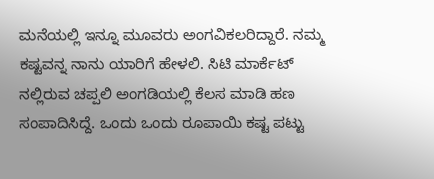ಮನೆಯಲ್ಲಿ ಇನ್ನೂ ಮೂವರು ಅಂಗವಿಕಲರಿದ್ದಾರೆ. ನಮ್ಮ ಕಷ್ಟವನ್ನ ನಾನು ಯಾರಿಗೆ ಹೇಳಲಿ. ಸಿಟಿ ಮಾರ್ಕೆಟ್ ನಲ್ಲಿರುವ ಚಪ್ಪಲಿ ಅಂಗಡಿಯಲ್ಲಿ ಕೆಲಸ ಮಾಡಿ ಹಣ ಸಂಪಾದಿಸಿದ್ದೆ. ಒಂದು ಒಂದು ರೂಪಾಯಿ ಕಷ್ಟ ಪಟ್ಟು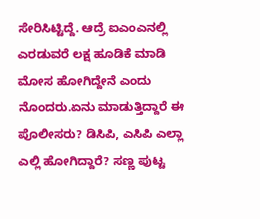ಸೇರಿಸಿಟ್ಟಿದ್ದೆ. ಆದ್ರೆ ಐಎಂಎನಲ್ಲಿ ಎರಡುವರೆ ಲಕ್ಷ ಹೂಡಿಕೆ ಮಾಡಿ ಮೋಸ ಹೋಗಿದ್ದೇನೆ ಎಂದು ನೊಂದರು.ಏನು ಮಾಡುತ್ತಿದ್ದಾರೆ ಈ ಪೊಲೀಸರು? ಡಿಸಿಪಿ, ಎಸಿಪಿ ಎಲ್ಲಾ ಎಲ್ಲಿ ಹೋಗಿದ್ದಾರೆ? ಸಣ್ಣ ಪುಟ್ಟ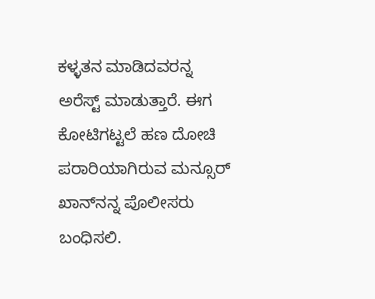ಕಳ್ಳತನ ಮಾಡಿದವರನ್ನ ಅರೆಸ್ಟ್ ಮಾಡುತ್ತಾರೆ. ಈಗ ಕೋಟಿಗಟ್ಟಲೆ ಹಣ ದೋಚಿ ಪರಾರಿಯಾಗಿರುವ ಮನ್ಸೂರ್ ಖಾನ್‍ನನ್ನ ಪೊಲೀಸರು ಬಂಧಿಸಲಿ.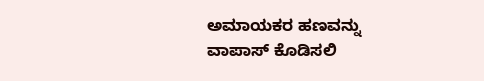ಅಮಾಯಕರ ಹಣವನ್ನು ವಾಪಾಸ್ ಕೊಡಿಸಲಿ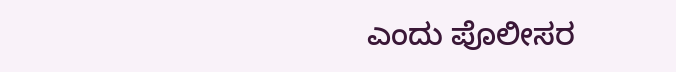ಎಂದು ಪೊಲೀಸರ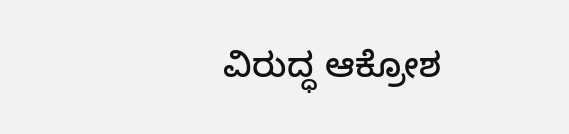ವಿರುದ್ಧ ಆಕ್ರೋಶ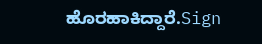ಹೊರಹಾಕಿದ್ದಾರೆ.Sign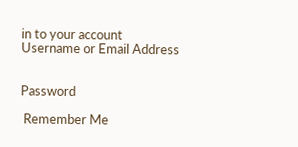in to your account
Username or Email Address


Password

 Remember Me